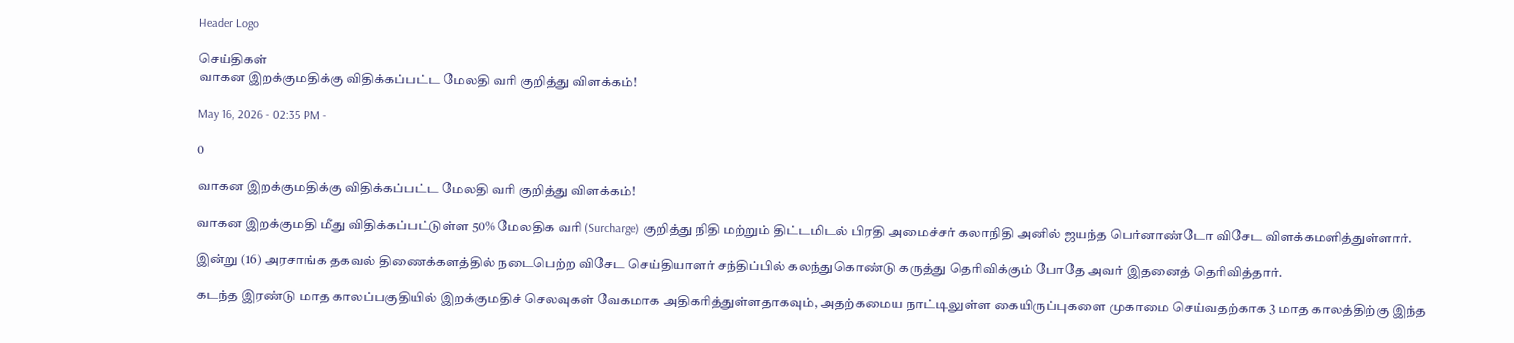Header Logo

செய்திகள்
வாகன இறக்குமதிக்கு விதிக்கப்பட்ட மேலதி வரி குறித்து விளக்கம்!

May 16, 2026 - 02:35 PM -

0

வாகன இறக்குமதிக்கு விதிக்கப்பட்ட மேலதி வரி குறித்து விளக்கம்!

வாகன இறக்குமதி மீது விதிக்கப்பட்டுள்ள 50% மேலதிக வரி (Surcharge) குறித்து நிதி மற்றும் திட்டமிடல் பிரதி அமைச்சர் கலாநிதி அனில் ஜயந்த பெர்னாண்டோ விசேட விளக்கமளித்துள்ளார்.

இன்று (16) அரசாங்க தகவல் திணைக்களத்தில் நடைபெற்ற விசேட செய்தியாளர் சந்திப்பில் கலந்துகொண்டு கருத்து தெரிவிக்கும் போதே அவர் இதனைத் தெரிவித்தார்.

கடந்த இரண்டு மாத காலப்பகுதியில் இறக்குமதிச் செலவுகள் வேகமாக அதிகரித்துள்ளதாகவும், அதற்கமைய நாட்டிலுள்ள கையிருப்புகளை முகாமை செய்வதற்காக 3 மாத காலத்திற்கு இந்த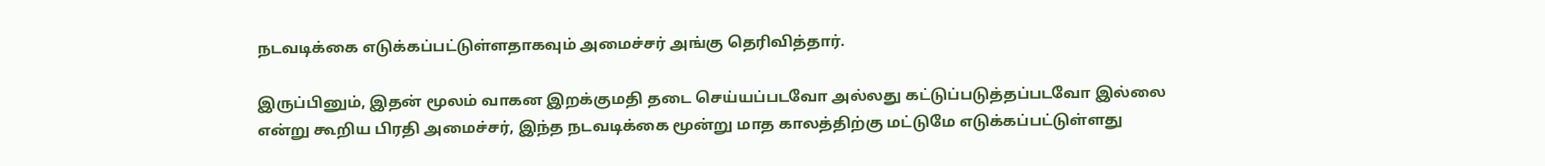நடவடிக்கை எடுக்கப்பட்டுள்ளதாகவும் அமைச்சர் அங்கு தெரிவித்தார்.

இருப்பினும், இதன் மூலம் வாகன இறக்குமதி தடை செய்யப்படவோ அல்லது கட்டுப்படுத்தப்படவோ இல்லை என்று கூறிய பிரதி அமைச்சர், இந்த நடவடிக்கை மூன்று மாத காலத்திற்கு மட்டுமே எடுக்கப்பட்டுள்ளது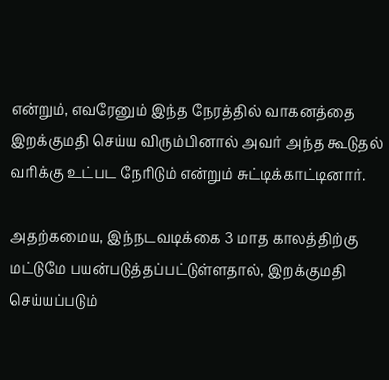என்றும், எவரேனும் இந்த நேரத்தில் வாகனத்தை இறக்குமதி செய்ய விரும்பினால் அவர் அந்த கூடுதல் வரிக்கு உட்பட நேரிடும் என்றும் சுட்டிக்காட்டினார்.

அதற்கமைய, இந்நடவடிக்கை 3 மாத காலத்திற்கு மட்டுமே பயன்படுத்தப்பட்டுள்ளதால், இறக்குமதி செய்யப்படும்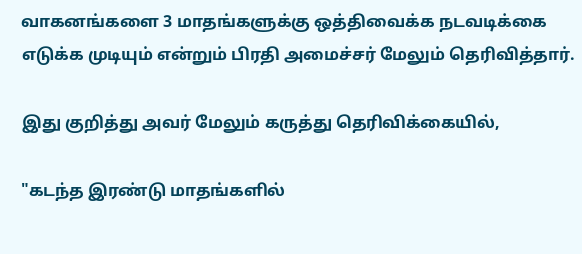வாகனங்களை 3 மாதங்களுக்கு ஒத்திவைக்க நடவடிக்கை எடுக்க முடியும் என்றும் பிரதி அமைச்சர் மேலும் தெரிவித்தார்.

இது குறித்து அவர் மேலும் கருத்து தெரிவிக்கையில்,

"கடந்த இரண்டு மாதங்களில்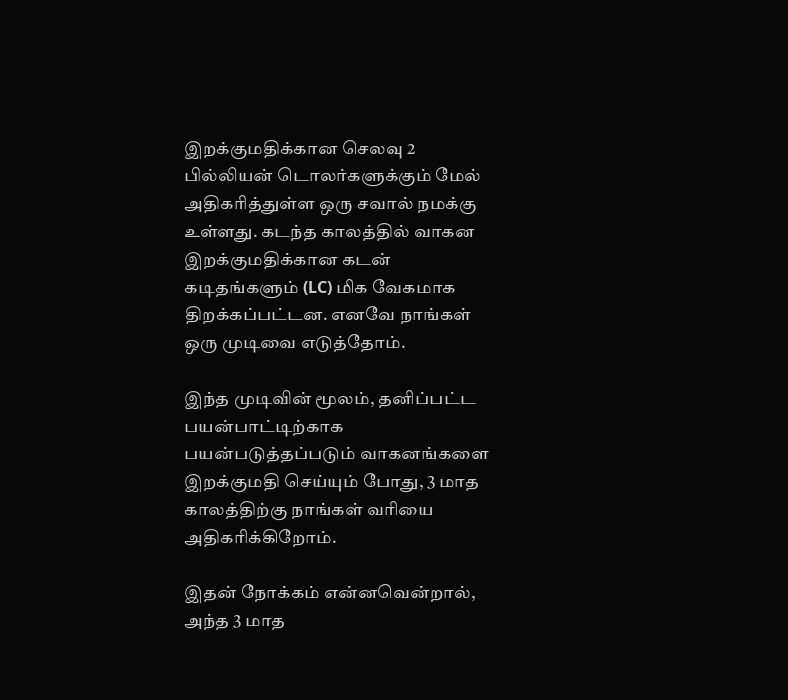இறக்குமதிக்கான செலவு 2 பில்லியன் டொலர்களுக்கும் மேல் அதிகரித்துள்ள ஒரு சவால் நமக்கு உள்ளது. கடந்த காலத்தில் வாகன இறக்குமதிக்கான கடன் கடிதங்களும் (LC) மிக வேகமாக திறக்கப்பட்டன. எனவே நாங்கள் ஒரு முடிவை எடுத்தோம்.

இந்த முடிவின் மூலம், தனிப்பட்ட பயன்பாட்டிற்காக பயன்படுத்தப்படும் வாகனங்களை இறக்குமதி செய்யும் போது, 3 மாத காலத்திற்கு நாங்கள் வரியை அதிகரிக்கிறோம்.

இதன் நோக்கம் என்னவென்றால், அந்த 3 மாத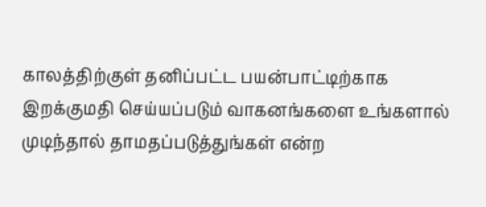காலத்திற்குள் தனிப்பட்ட பயன்பாட்டிற்காக இறக்குமதி செய்யப்படும் வாகனங்களை உங்களால் முடிந்தால் தாமதப்படுத்துங்கள் என்ற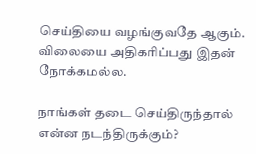செய்தியை வழங்குவதே ஆகும். விலையை அதிகரிப்பது இதன் நோக்கமல்ல.

நாங்கள் தடை செய்திருந்தால் என்ன நடந்திருக்கும்?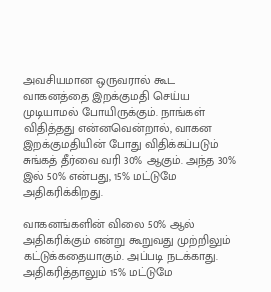அவசியமான ஒருவரால் கூட வாகனத்தை இறக்குமதி செய்ய முடியாமல் போயிருக்கும். நாங்கள் விதித்தது என்னவென்றால், வாகன இறக்குமதியின் போது விதிக்கப்படும் சுங்கத் தீர்வை வரி 30% ஆகும். அந்த 30% இல் 50% என்பது, 15% மட்டுமே அதிகரிக்கிறது.

வாகனங்களின் விலை 50% ஆல் அதிகரிக்கும் என்று கூறுவது முற்றிலும் கட்டுக்கதையாகும். அப்படி நடக்காது. அதிகரித்தாலும் 15% மட்டுமே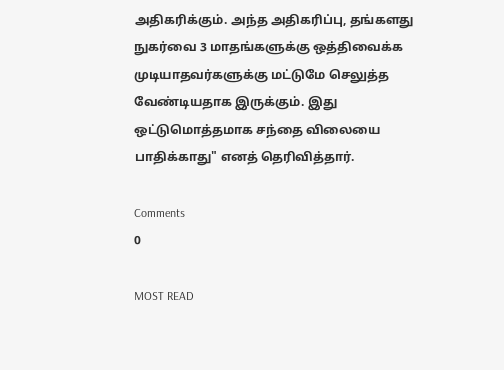அதிகரிக்கும். அந்த அதிகரிப்பு, தங்களது நுகர்வை 3 மாதங்களுக்கு ஒத்திவைக்க முடியாதவர்களுக்கு மட்டுமே செலுத்த வேண்டியதாக இருக்கும். இது ஒட்டுமொத்தமாக சந்தை விலையை பாதிக்காது" எனத் தெரிவித்தார்.

Comments
0

MOST READ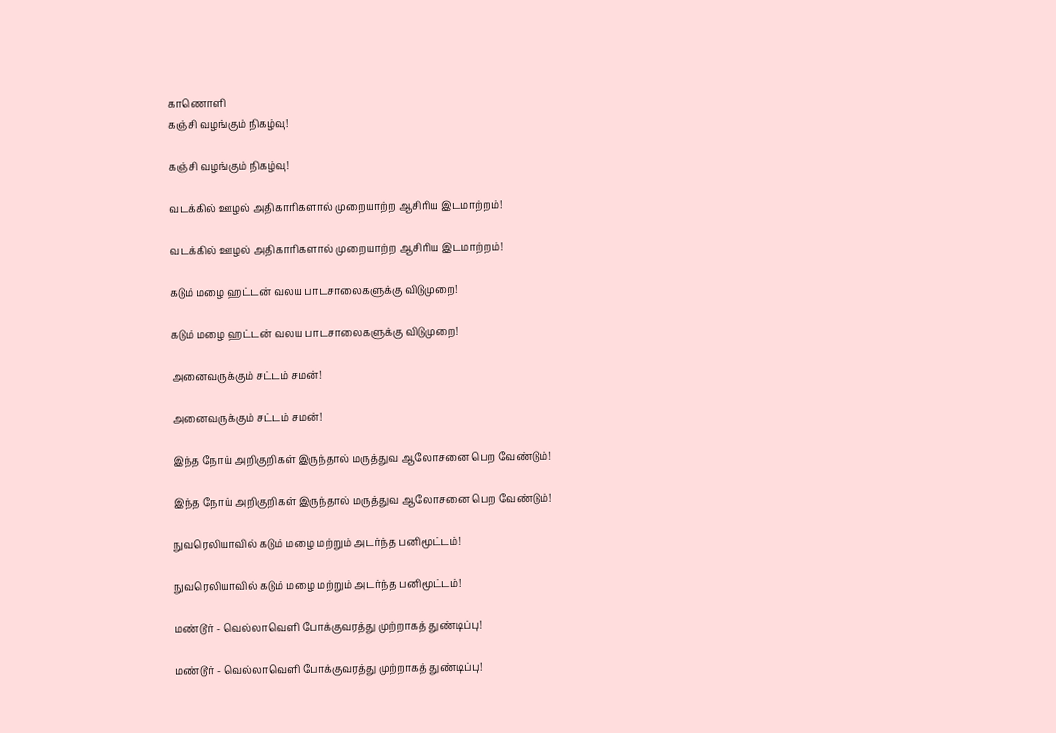காணொளி
கஞ்சி வழங்கும் நிகழ்வு!

கஞ்சி வழங்கும் நிகழ்வு!

வடக்கில் ஊழல் அதிகாரிகளால் முறையாற்ற ஆசிரிய இடமாற்றம்!

வடக்கில் ஊழல் அதிகாரிகளால் முறையாற்ற ஆசிரிய இடமாற்றம்!

கடும் மழை ஹட்டன் வலய பாடசாலைகளுக்கு விடுமுறை!

கடும் மழை ஹட்டன் வலய பாடசாலைகளுக்கு விடுமுறை!

அனைவருக்கும் சட்டம் சமன்!

அனைவருக்கும் சட்டம் சமன்!

இந்த நோய் அறிகுறிகள் இருந்தால் மருத்துவ ஆலோசனை பெற வேண்டும்!

இந்த நோய் அறிகுறிகள் இருந்தால் மருத்துவ ஆலோசனை பெற வேண்டும்!

நுவரெலியாவில் கடும் மழை மற்றும் அடர்ந்த பனிமூட்டம்!

நுவரெலியாவில் கடும் மழை மற்றும் அடர்ந்த பனிமூட்டம்!

மண்டூர் - வெல்லாவெளி போக்குவரத்து முற்றாகத் துண்டிப்பு!

மண்டூர் - வெல்லாவெளி போக்குவரத்து முற்றாகத் துண்டிப்பு!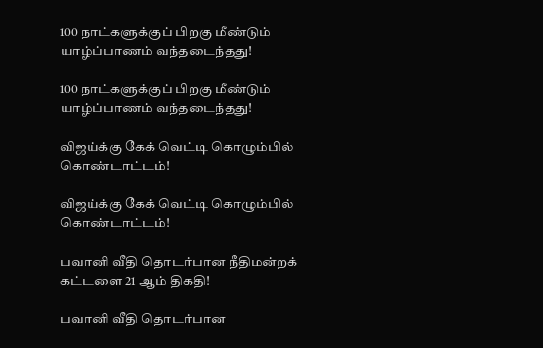100 நாட்களுக்குப் பிறகு மீண்டும் யாழ்ப்பாணம் வந்தடைந்தது!

100 நாட்களுக்குப் பிறகு மீண்டும் யாழ்ப்பாணம் வந்தடைந்தது!

விஜய்க்கு கேக் வெட்டி கொழும்பில் கொண்டாட்டம்!

விஜய்க்கு கேக் வெட்டி கொழும்பில் கொண்டாட்டம்!

பவானி வீதி தொடர்பான நீதிமன்றக் கட்டளை 21 ஆம் திகதி!

பவானி வீதி தொடர்பான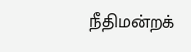நீதிமன்றக்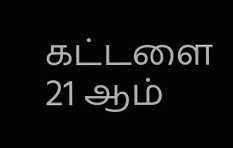கட்டளை 21 ஆம்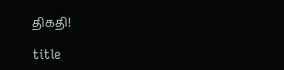திகதி!

title